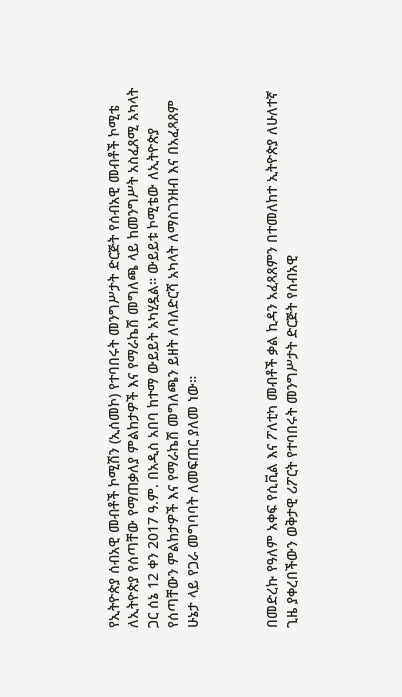የኢትዮጵያ ሰብአዊ መብቶች ኮሚሽን (ኢሰመኮ) የተባበሩት መንግሥታት ድርጅት የሰብአዊ መብቶች ኮሚቴ ለኢትዮጵያ የሰጣቸው የማጠቃለያ ምልከታዎች እና የማራኬሽ መግለጫ ላይ ከመንግሥት አስፈጸሚ አካላት ጋር ሰኔ 12 ቀን 2017 ዓ.ም. በአዲስ አበባ ከተማ ውይይት አካሂዷል። ውይይቱ ኮሚቴው ለኢትዮጵያ የሰጣቸውን ምልከታዎች እና የማራኬሽ መግለጫን ይዘት ለባለድርሻ አካላት ለማስገንዘብ እና በአፈጻጸም ሁኔታ ላይ የጋራ መግባባት ለመፍጠር ያለመ ነው።



በመድረኩ የዓለም አቀፍ የሲቪል እና ፖለቲካ መብቶች ቃል ኪዳን አፈጻጸምን በተመለከተ ኢትዮጵያ ለሁለተኛ ጊዜ ያቀረበችውን ወቅታዊ ሪፖርት የተባበሩት መንግሥታት ድርጅት የሰብአዊ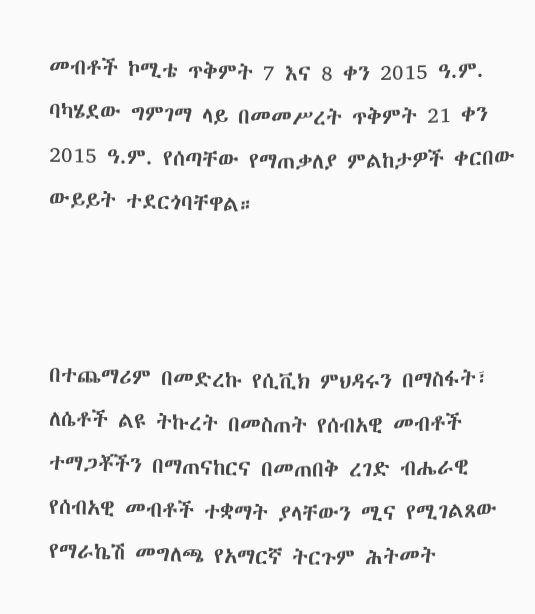መብቶች ኮሚቴ ጥቅምት 7 እና 8 ቀን 2015 ዓ.ም. ባካሄደው ግምገማ ላይ በመመሥረት ጥቅምት 21 ቀን 2015 ዓ.ም. የሰጣቸው የማጠቃለያ ምልከታዎች ቀርበው ውይይት ተደርጎባቸዋል።



በተጨማሪም በመድረኩ የሲቪክ ምህዳሩን በማስፋት፣ ለሴቶች ልዩ ትኩረት በመስጠት የሰብአዊ መብቶች ተማጋቾችን በማጠናከርና በመጠበቅ ረገድ ብሔራዊ የሰብአዊ መብቶች ተቋማት ያላቸውን ሚና የሚገልጸው የማራኬሽ መግለጫ የአማርኛ ትርጉም ሕትመት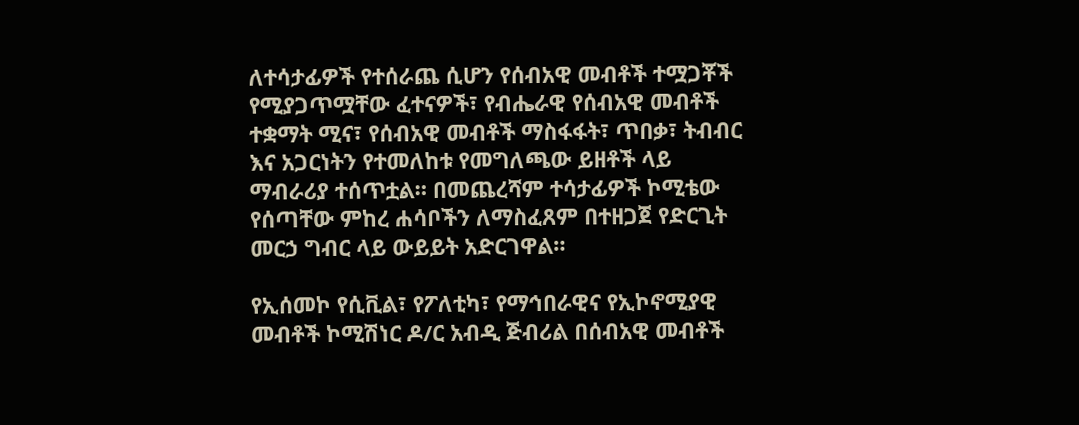ለተሳታፊዎች የተሰራጨ ሲሆን የሰብአዊ መብቶች ተሟጋቾች የሚያጋጥሟቸው ፈተናዎች፣ የብሔራዊ የሰብአዊ መብቶች ተቋማት ሚና፣ የሰብአዊ መብቶች ማስፋፋት፣ ጥበቃ፣ ትብብር እና አጋርነትን የተመለከቱ የመግለጫው ይዘቶች ላይ ማብራሪያ ተሰጥቷል። በመጨረሻም ተሳታፊዎች ኮሚቴው የሰጣቸው ምከረ ሐሳቦችን ለማስፈጸም በተዘጋጀ የድርጊት መርኃ ግብር ላይ ውይይት አድርገዋል።

የኢሰመኮ የሲቪል፣ የፖለቲካ፣ የማኅበራዊና የኢኮኖሚያዊ መብቶች ኮሚሽነር ዶ/ር አብዲ ጅብሪል በሰብአዊ መብቶች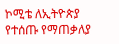ኮሚቴ ለኢትዮጵያ የተሰጡ የማጠቃለያ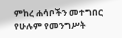ምከረ ሐሳቦችን መተግበር የሁሉም የመንግሥት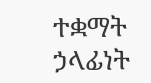ተቋማት ኃላፊነት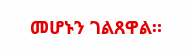መሆኑን ገልጸዋል።